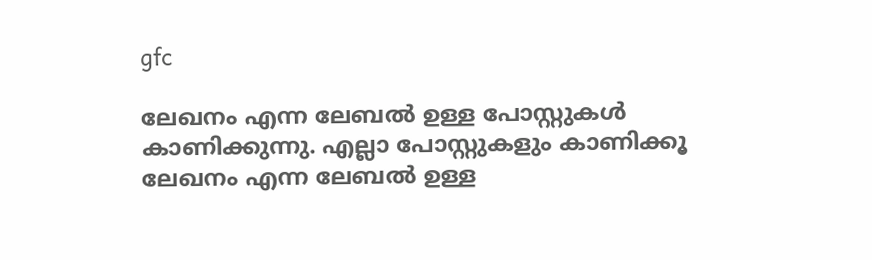gfc

ലേഖനം എന്ന ലേബല്‍ ഉള്ള പോസ്റ്റുകള്‍ കാണിക്കുന്നു. എല്ലാ പോസ്റ്റുകളും കാണിക്കൂ
ലേഖനം എന്ന ലേബല്‍ ഉള്ള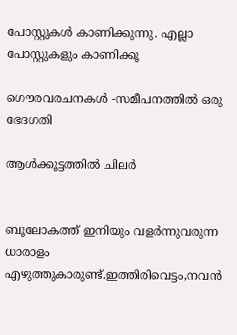പോസ്റ്റുകള്‍ കാണിക്കുന്നു. എല്ലാ പോസ്റ്റുകളും കാണിക്കൂ

ഗൌരവരചനകള്‍ -സമീപനത്തില്‍ ഒരു ഭേദഗതി

ആള്‍ക്കൂട്ടത്തില്‍ ചിലര്‍


ബൂലോകത്ത് ഇനിയും വളര്‍ന്നുവരുന്ന ധാരാളം എഴുത്തുകാരുണ്ട്.ഇത്തിരി‍വെട്ടം,നവന്‍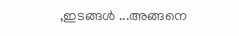,ഇടങ്ങള്‍ ...അങ്ങനെ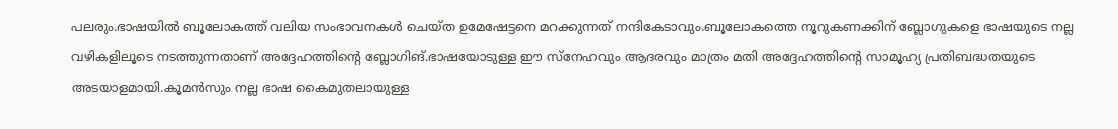പലരും.ഭാഷയില്‍ ബൂലോകത്ത് വലിയ സംഭാവനകള്‍ ചെയ്ത ഉമേഷേട്ടനെ മറക്കുന്നത് നന്ദികേടാവും.ബൂലോകത്തെ നൂറുകണക്കിന് ബ്ലോഗുകളെ ഭാഷയുടെ നല്ല വഴികളിലൂടെ നടത്തുന്നതാണ് അദ്ദേഹത്തിന്റെ ബ്ലോഗിങ്.ഭാഷയോടുള്ള ഈ സ്നേഹവും ആദരവും മാത്രം മതി അദ്ദേഹത്തിന്റെ സാമൂഹ്യ പ്രതിബദ്ധതയുടെ അടയാളമായി.കൂമന്‍സും നല്ല ഭാഷ കൈമുതലായുള്ള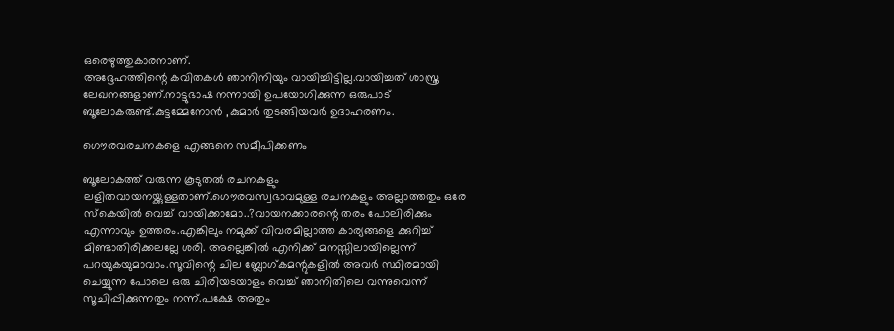ഒരെഴുത്തുകാരനാണ്.
അദ്ദേഹത്തിന്റെ കവിതകള്‍ ഞാനിനിയും വായിച്ചിട്ടില്ല.വായിച്ചത് ശാസ്ത്ര ലേഖനങ്ങളാണ്.നാട്ടുഭാഷ നന്നായി ഉപയോഗിക്കുന്ന ഒരുപാട് ബൂലോകരുണ്ട്.കുട്ടമ്മേനോന്‍ ,കുമാര്‍ തുടങ്ങിയവര്‍ ഉദാഹരണം.

ഗൌരവരചനകളെ എങ്ങനെ സമീപിക്കണം

ബൂലോകത്ത് വരുന്ന കൂടുതല്‍ രചനകളും ലളിതവായനയ്ക്കുള്ളതാണ്.ഗൌരവസ്വഭാവമുള്ള രചനകളും അല്ലാത്തതും ഒരേ സ്കെയില്‍ വെച്ച് വായിക്കാമോ..?വായനക്കാരന്റെ തരം പോലിരിക്കും എന്നാവും ഉത്തരം.എങ്കിലും നമുക്ക് വിവരമില്ലാത്ത കാര്യങ്ങളെ ക്കുറിച്ച് മിണ്ടാതിരിക്കലല്ലേ ശരി. അല്ലെങ്കില്‍ എനിക്ക് മനസ്സിലായില്ലെന്ന് പറയുകയുമാവാം.സൂവിന്റെ ചില ബ്ലോഗ്കമന്റുകളില്‍ അവര്‍ സ്ഥിരമായി ചെയ്യുന്ന പോലെ ഒരു ചിരിയടയാളം വെച്ച് ഞാനിതിലെ വന്നുവെന്ന് സൂചിപ്പിക്കുന്നതും നന്ന്.പക്ഷേ അതും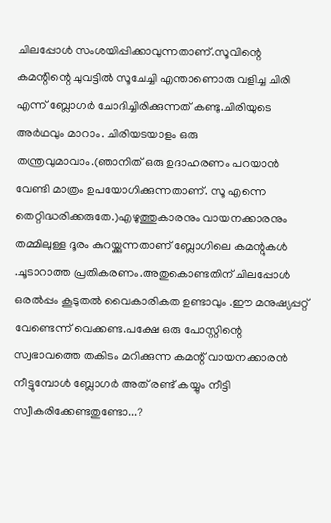ചിലപ്പോള്‍ സംശയിപ്പിക്കാവുന്നതാണ്.സൂവിന്റെ കമന്റിന്റെ ചുവട്ടില്‍ സൂചേച്ചി എന്താണൊരു വളിച്ച ചിരി എന്ന് ബ്ലോഗര്‍ ചോദിച്ചിരിക്കുന്നത് കണ്ടു.ചിരിയുടെ അര്‍ഥവും മാറാം. ചിരിയടയാളം ഒരു തന്ത്രവുമാവാം.(ഞാനിത് ഒരു ഉദാഹരണം പറയാന്‍ വേണ്ടി മാത്രം ഉപയോഗിക്കുന്നതാണ്. സൂ എന്നെ തെറ്റിദ്ധരിക്കരുതേ.)എഴുത്തുകാരനും വായനക്കാരനും തമ്മിലുള്ള ദൂരം കുറയ്ക്കുന്നതാണ് ബ്ലോഗിലെ കമന്റുകള്‍ .ചൂടാറാത്ത പ്രതികരണം.അതുകൊണ്ടതിന് ചിലപ്പോള്‍ ഒരല്‍പ്പം കൂടുതല്‍ വൈകാരികത ഉണ്ടാവും .ഈ മനുഷ്യപ്പറ്റ് വേണ്ടെന്ന് വെക്കണ്ട.പക്ഷേ ഒരു പോസ്റ്റിന്റെ സ്വഭാവത്തെ തകിടം മറിക്കുന്ന കമന്റ് വായനക്കാരന്‍ നീട്ടുമ്പോള്‍ ബ്ലോഗര്‍ അത് രണ്ട് കയ്യും നീട്ടി സ്വീകരിക്കേണ്ടതുണ്ടോ...?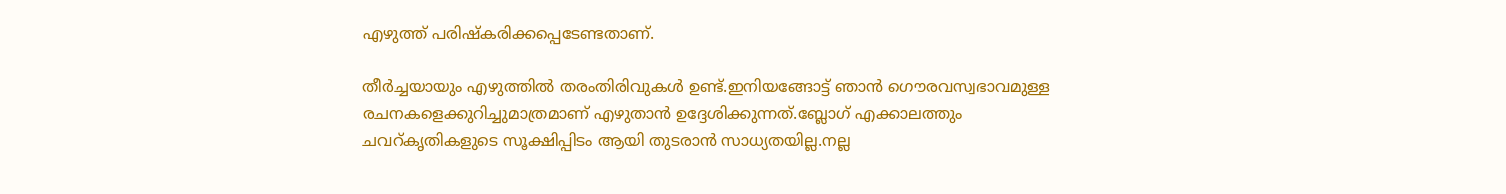എഴുത്ത് പരിഷ്കരിക്കപ്പെടേണ്ടതാണ്.

തീര്‍ച്ചയായും എഴുത്തില്‍ തരംതിരിവുകള്‍ ഉണ്ട്.ഇനിയങ്ങോട്ട് ഞാന്‍ ഗൌരവസ്വഭാവമുള്ള രചനകളെക്കുറിച്ചുമാത്രമാണ് എഴുതാന്‍ ഉദ്ദേശിക്കുന്നത്.ബ്ലോഗ് എക്കാലത്തും ചവറ്കൃതികളുടെ സൂക്ഷിപ്പിടം ആയി തുടരാന്‍ സാധ്യതയില്ല.നല്ല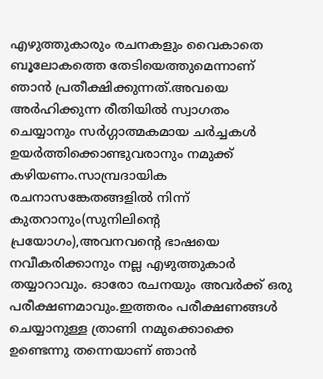എഴുത്തുകാരും രചനകളും വൈകാതെ ബൂലോകത്തെ തേടിയെത്തുമെന്നാണ് ഞാന്‍ പ്രതീക്ഷിക്കുന്നത്.അവയെ അര്‍ഹിക്കുന്ന രീതിയില്‍ സ്വാഗതം ചെയ്യാനും സര്‍ഗ്ഗാത്മകമായ ചര്‍ച്ചകള്‍ ഉയര്‍ത്തിക്കൊണ്ടുവരാനും നമുക്ക് കഴിയണം.സാമ്പ്രദായിക രചനാസങ്കേതങ്ങളില്‍ നിന്ന് കുതറാനും(സുനിലിന്റെ പ്രയോഗം),അവനവന്റെ ഭാഷയെ നവീകരിക്കാനും നല്ല എഴുത്തുകാര്‍ തയ്യാറാവും. ഓരോ രചനയും അവര്‍ക്ക് ഒരു പരീക്ഷണമാവും.ഇത്തരം പരീക്ഷണങ്ങള്‍ ചെയ്യാനുള്ള ത്രാണി നമുക്കൊക്കെ ഉണ്ടെന്നു തന്നെയാണ് ഞാന്‍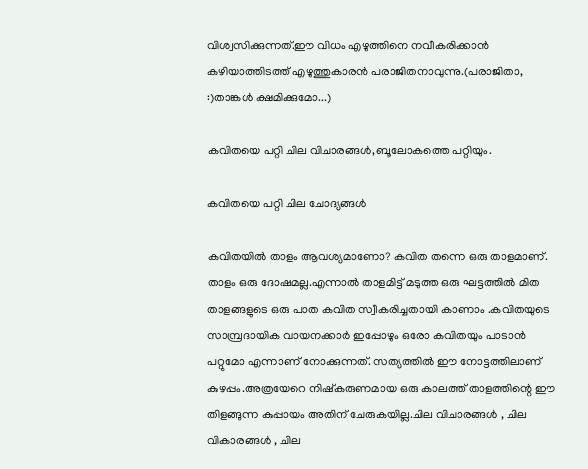വിശ്വസിക്കുന്നത്.ഈ വിധം എഴുത്തിനെ നവീകരിക്കാന്‍ കഴിയാത്തിടത്ത് എഴുത്തുകാരന്‍ പരാജിതനാവുന്നു.(പരാജിതാ‍, :)താങ്കള്‍ ക്ഷമിക്കുമോ...)

കവിതയെ പറ്റി ചില വിചാരങ്ങള്‍,ബൂലോകത്തെ പറ്റിയും.

കവിതയെ പറ്റി ചില ചോദ്യങ്ങള്‍

കവിതയില്‍ താളം ആവശ്യമാണോ? കവിത തന്നെ ഒരു താളമാണ്. താളം ഒരു ദോഷമല്ല.എന്നാല്‍ താളമിട്ട് മടുത്ത ഒരു ഘട്ടത്തില്‍ മിത താളങ്ങളുടെ ഒരു പാത കവിത സ്വീകരിച്ചതായി കാണാം .കവിതയുടെ സാമ്പ്രദായിക വായനക്കാര്‍ ഇപ്പോഴും ഒരോ കവിതയും പാടാന്‍ പറ്റുമോ എന്നാണ് നോക്കുന്നത്. സത്യത്തില്‍ ഈ നോട്ടത്തിലാണ് കുഴപ്പം.അത്രയേറെ നിഷ്കരുണമായ ഒരു കാലത്ത് താളത്തിന്റെ ഈ തിളങ്ങുന്ന കുപ്പായം അതിന് ചേരുകയില്ല.ചില വിചാരങ്ങള്‍ ‍, ചില വികാരങ്ങള്‍ , ചില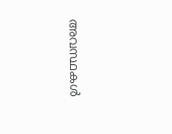അവസ്ഥകള്‍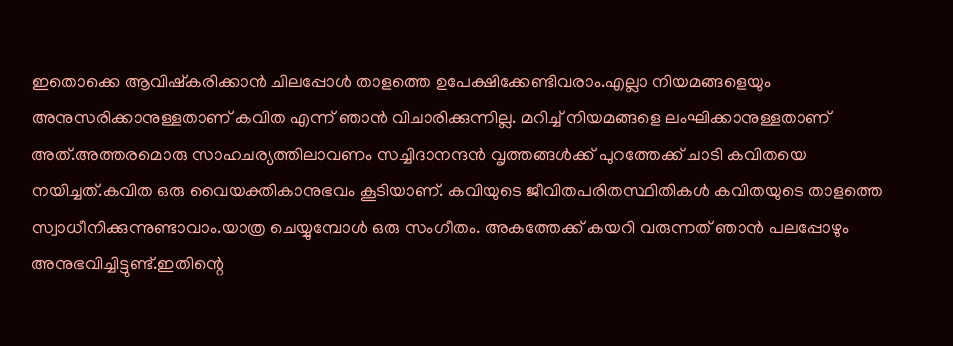ഇതൊക്കെ ആവിഷ്കരിക്കാന്‍ ചിലപ്പോള്‍ താളത്തെ ഉപേക്ഷിക്കേണ്ടിവരാം.എല്ലാ നിയമങ്ങളെയും അനുസരിക്കാനുള്ളതാണ് കവിത എന്ന് ഞാന്‍ വിചാരിക്കുന്നില്ല. മറിച്ച് നിയമങ്ങളെ ലംഘിക്കാനുള്ളതാണ് അത്.അത്തരമൊരു സാഹചര്യത്തിലാവണം സച്ചിദാനന്ദന്‍ വൃത്തങ്ങള്‍ക്ക് പുറത്തേക്ക് ചാടി കവിതയെ നയിച്ചത്.കവിത ഒരു വൈയക്തികാനുഭവം കൂടിയാണ്. കവിയുടെ ജീവിതപരിതസ്ഥിതികള്‍ കവിതയുടെ താളത്തെ സ്വാധീനിക്കുന്നുണ്ടാവാം.യാത്ര ചെയ്യുമ്പോള്‍ ഒരു സംഗീതം. അകത്തേക്ക് കയറി വരുന്നത് ഞാന്‍ പലപ്പോഴും അനുഭവിച്ചിട്ടുണ്ട്.ഇതിന്റെ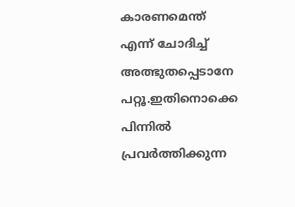കാരണമെന്ത് എന്ന് ചോദിച്ച് അത്ഭുതപ്പെടാനേ പറ്റൂ.ഇതിനൊക്കെ പിന്നില്‍ പ്രവര്‍ത്തിക്കുന്ന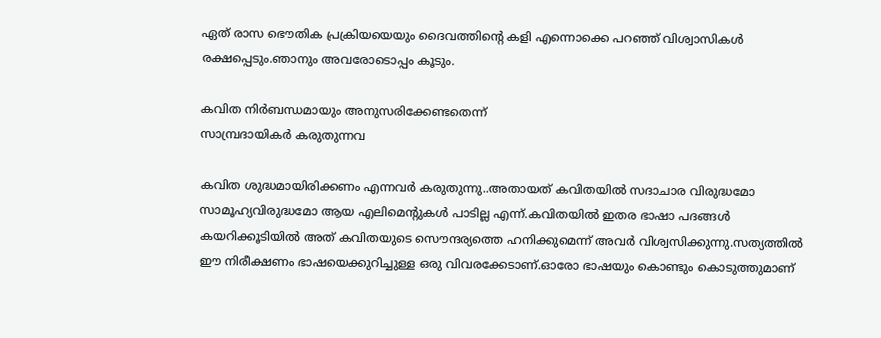ഏത് രാസ ഭൌതിക പ്രക്രിയയെയും ദൈവത്തിന്റെ കളി എന്നൊക്കെ പറഞ്ഞ് വിശ്വാസികള്‍ രക്ഷപ്പെടും.ഞാനും അവരോടൊപ്പം കൂടും.

കവിത നിര്‍ബന്ധമായും അനുസരിക്കേണ്ടതെന്ന്
സാമ്പ്രദായികര്‍ കരുതുന്നവ

കവിത ശുദ്ധമായിരിക്കണം എന്നവര്‍ കരുതുന്നു..അതായത് കവിതയില്‍ സദാചാര വിരുദ്ധമോ സാമൂഹ്യവിരുദ്ധമോ ആയ എലിമെന്റുകള്‍ പാടില്ല എന്ന്.കവിതയില്‍ ഇതര ഭാഷാ പദങ്ങള്‍ കയറിക്കൂടിയില്‍ അത് കവിതയുടെ സൌന്ദര്യത്തെ ഹനിക്കുമെന്ന് അവര്‍ വിശ്വസിക്കുന്നു.സത്യത്തില്‍ ഈ നിരീക്ഷണം ഭാഷയെക്കുറിച്ചുള്ള ഒരു വിവരക്കേടാണ്.ഓരോ ഭാഷയും കൊണ്ടും കൊടുത്തുമാണ്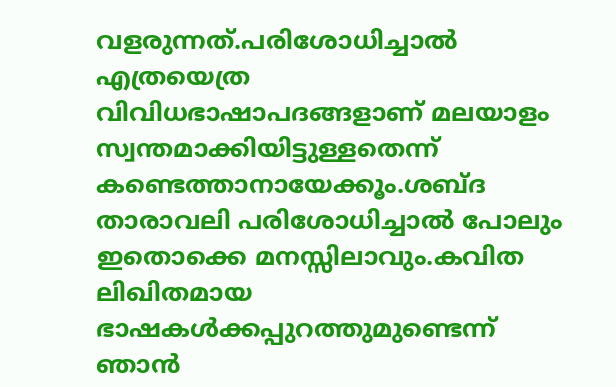വളരുന്നത്.പരിശോധിച്ചാല്‍ എത്രയെത്ര വിവിധഭാഷാപദങ്ങളാണ് മലയാളം സ്വന്തമാക്കിയിട്ടുള്ളതെന്ന് കണ്ടെത്താനായേക്കൂം.ശബ്ദ താരാവലി പരിശോധിച്ചാല്‍ പോലും ഇതൊക്കെ മനസ്സിലാവും.കവിത ലിഖിതമായ ഭാഷകള്‍ക്കപ്പുറത്തുമുണ്ടെന്ന് ഞാന്‍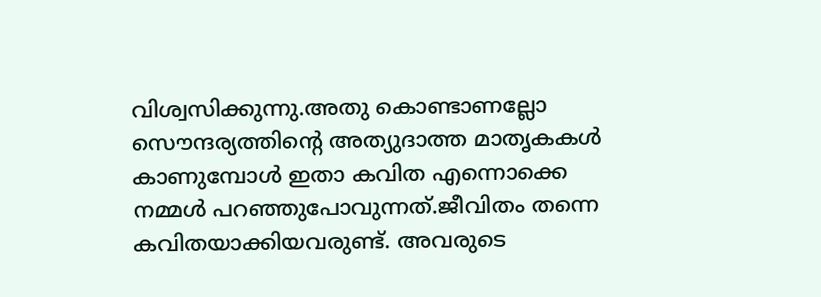വിശ്വസിക്കുന്നു.അതു കൊണ്ടാണല്ലോ സൌന്ദര്യത്തിന്റെ അത്യുദാത്ത മാതൃകകള്‍ കാണുമ്പോള്‍ ഇതാ കവിത എന്നൊക്കെ നമ്മള്‍ പറഞ്ഞുപോവുന്നത്.ജീവിതം തന്നെ കവിതയാക്കിയവരുണ്ട്. അവരുടെ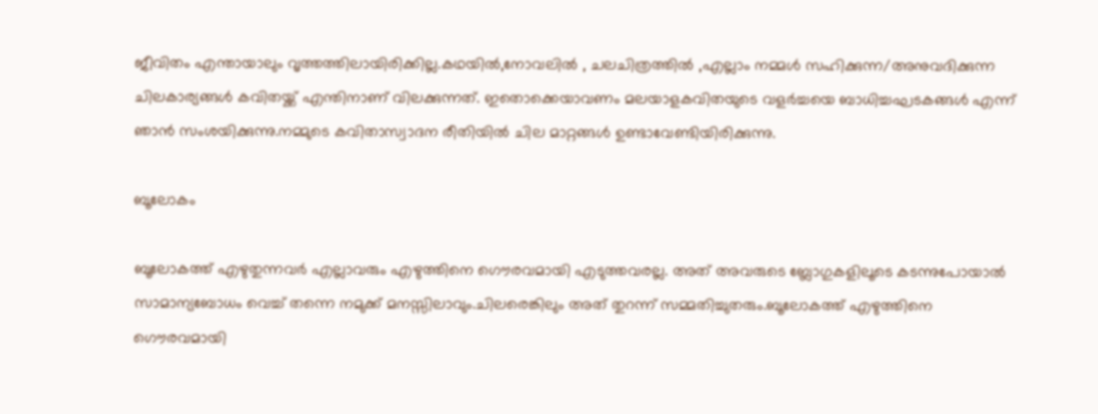ജീവിതം എന്തായാലും വൃത്തത്തിലായിരിക്കില്ല.കഥയില്‍,നോവലില്‍ , ചലചിത്രത്തില്‍ ,എല്ലാം നമ്മള്‍ സഹിക്കുന്ന/അനുവദിക്കുന്ന ചിലകാര്യങ്ങള്‍ കവിതയ്ക്ക് എന്തിനാണ് വിലക്കുന്നത്. ഇതൊക്കെയാവണം മലയാളകവിതയുടെ വളര്‍ച്ചയെ ബാധിച്ചഘടകങ്ങള്‍ എന്ന് ഞാന്‍ സംശയിക്കുന്നു.നമ്മുടെ കവിതാസ്വാദന രീതിയില്‍ ചില മാറ്റങ്ങള്‍ ഉണ്ടാവേണ്ടിയിരിക്കുന്നു.

ബൂലോകം

ബൂലോകത്ത് എഴുതുന്നവര്‍ എല്ലാവരും എഴുത്തിനെ ഗൌരവമായി എടുത്തവരല്ല. അത് അവരുടെ ബ്ലോഗുകളിലൂടെ കടന്നുപോയാല്‍ സാമാന്യബോധം വെച്ച് തന്നെ നമുക്ക് മനസ്സിലാ‍വും.ചിലരെങ്കിലും അത് തുറന്ന് സമ്മതിച്ചുതരും.ബൂലോകത്ത് എഴുത്തിനെ ഗൌരവമായി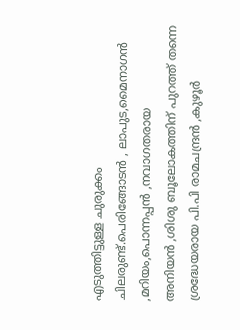എടുത്തിട്ടുള്ള ചുരുക്കം ചിലരുണ്ട്.പെരിങ്ങോടന്‍ ‍, ലാപുട,മൈനാഗന്‍ ,മറിയം,പൊന്നപ്പന്‍ ,നവാഗതരായ അനിയന്‍ ‍,ശിശു ബൂലോകത്തിന് പുറത്ത് തന്നെ ശ്രദ്ധേയരായ പി.പി രാമചന്ദ്രന്‍ ,കുഴൂര്‍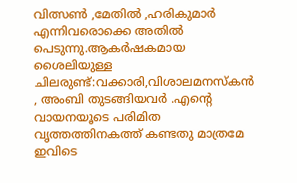വിത്സണ്‍ ,മേതില്‍ ,ഹരികുമാര്‍ എന്നിവരൊക്കെ അതില്‍ പെടുന്നു.ആകര്‍ഷകമായ ശൈലിയുള്ള ചിലരുണ്ട്:വക്കാരി,വിശാലമനസ്കന്‍ , അംബി തുടങ്ങിയവര്‍ .എന്റെ വായനയൂടെ പരിമിത വൃത്തത്തിനകത്ത് കണ്ടതു മാത്രമേ ഇവിടെ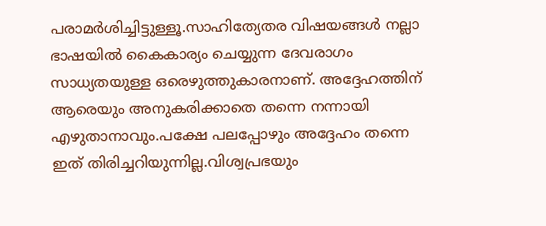പരാമര്‍ശിച്ചിട്ടുള്ളൂ.സാഹിത്യേതര വിഷയങ്ങള്‍ നല്ലാ ഭാഷയില്‍ കൈകാര്യം ചെയ്യുന്ന ദേവരാഗം സാധ്യതയുള്ള ഒരെഴുത്തുകാരനാണ്. അദ്ദേഹത്തിന് ആരെയും അനുകരിക്കാതെ തന്നെ നന്നായി എഴുതാനാവും.പക്ഷേ പലപ്പോഴും അദ്ദേഹം തന്നെ ഇത് തിരിച്ചറിയുന്നില്ല.വിശ്വപ്രഭയും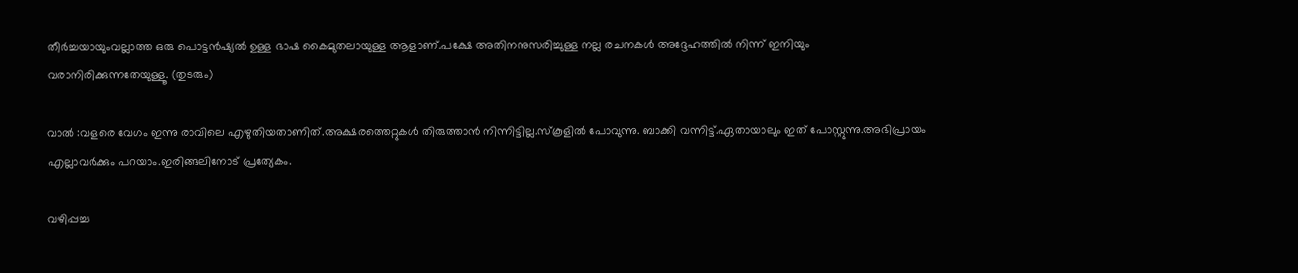തീര്‍ച്ചയായുംവല്ലാത്ത ഒരു പൊട്ടന്‍ഷ്യല്‍ ഉള്ള ഭാഷ കൈമുതലായുള്ള ആളാണ്.പക്ഷേ അതിനനുസരിച്ചുള്ള നല്ല രചനകള്‍ അദ്ദേഹത്തില്‍ നിന്ന് ഇനിയും വരാനിരിക്കുന്നതേയുള്ളൂ. (തുടരും)

വാല്‍ :വളരെ വേഗം ഇന്നു രാവിലെ എഴുതിയതാണിത്.അക്ഷരത്തെറ്റുകള്‍ തിരുത്താന്‍ നിന്നിട്ടില്ല.സ്കൂളില്‍ പോവുന്നു. ബാക്കി വന്നിട്ട്.ഏതായാലും ഇത് പോസ്റ്റുന്നു.അഭിപ്രായം എല്ലാവര്‍ക്കും പറയാം.ഇരിങ്ങലിനോട് പ്രത്യേകം.

വഴിപ്പച്ച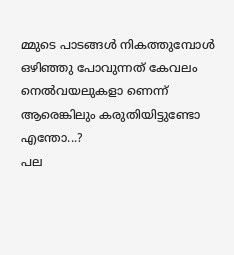മ്മുടെ പാടങ്ങള്‍ നികത്തുമ്പോള്‍‍ ഒഴിഞ്ഞു പോവുന്നത് കേവലം നെല്‍വയലുകളാ ണെന്ന് ആരെങ്കിലും കരുതിയിട്ടുണ്ടോ എന്തോ...?
പല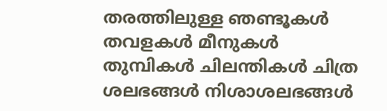തരത്തിലുള്ള ഞണ്ടൂകള്‍ തവളകള്‍ മീനുകള്‍ തുമ്പികള്‍ ചിലന്തികള്‍ ചിത്ര
ശലഭങ്ങള്‍ നിശാശലഭങ്ങള്‍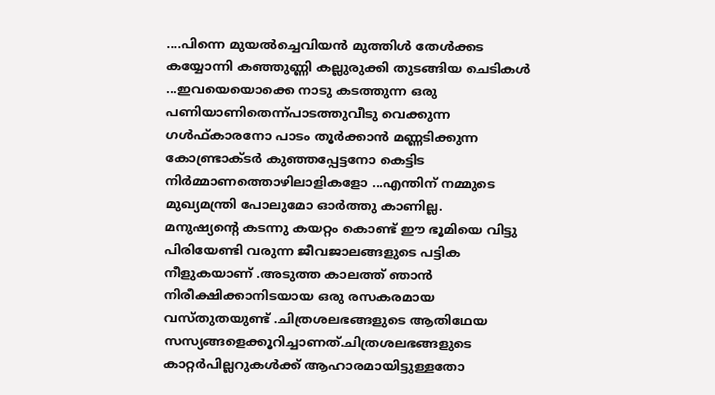....പിന്നെ മുയല്‍ച്ചെവിയന്‍ മുത്തിള്‍ തേള്‍ക്കട കയ്യോന്നി കഞ്ഞുണ്ണി കല്ലുരുക്കി തുടങ്ങിയ ചെടികള്‍ ...ഇവയെയൊക്കെ നാടു കടത്തുന്ന ഒരു പണിയാണിതെന്ന്പാടത്തുവീടു വെക്കുന്ന ഗള്‍ഫ്കാരനോ പാടം തൂര്‍ക്കാന്‍ മണ്ണടിക്കുന്ന കോണ്ട്രാക്ടര്‍ കുഞ്ഞപ്പേട്ടനോ കെട്ടിട നിര്‍മ്മാണത്തൊഴിലാളികളോ ...എന്തിന് നമ്മുടെ മുഖ്യമന്ത്രി പോലുമോ ഓര്‍ത്തു കാണില്ല.
മനുഷ്യന്റെ കടന്നു കയറ്റം കൊണ്ട് ഈ ഭൂമിയെ വിട്ടു പിരിയേണ്ടി വരുന്ന ജീവജാലങ്ങളുടെ പട്ടിക നീളുകയാണ് .അടുത്ത കാലത്ത് ഞാന്‍ നിരീക്ഷിക്കാനിടയായ ഒരു രസകരമായ വസ്തുതയുണ്ട് .ചിത്രശലഭങ്ങളുടെ ആതിഥേയ സസ്യങ്ങളെക്കൂറിച്ചാണത്.ചിത്രശലഭങ്ങളുടെ കാറ്റര്‍പില്ലറുകള്‍ക്ക് ആഹാരമായിട്ടുള്ളതോ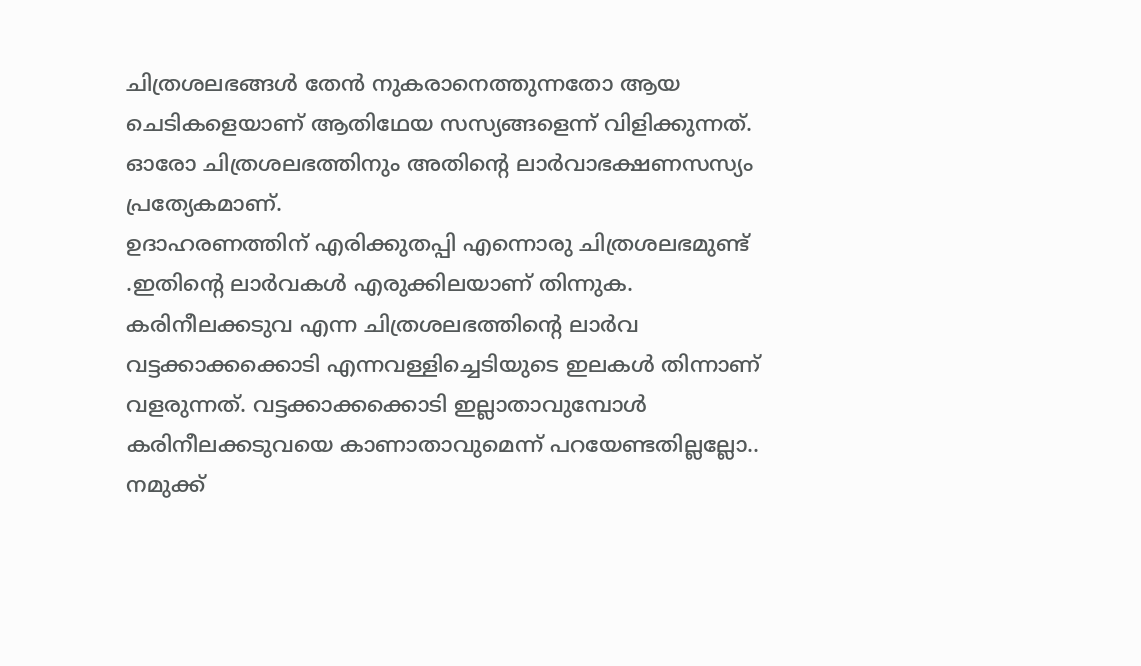ചിത്രശലഭങ്ങള്‍ തേന്‍ നുകരാനെത്തുന്നതോ ആയ ചെടികളെയാണ് ആതിഥേയ സസ്യങ്ങളെന്ന് വിളിക്കുന്നത്. ഓരോ ചിത്രശലഭത്തിനും അതിന്റെ ലാര്‍വാഭക്ഷണസസ്യം പ്രത്യേകമാണ്.
ഉദാഹരണത്തിന് എരിക്കുതപ്പി എന്നൊരു ചിത്രശലഭമുണ്ട് .ഇതിന്റെ ലാര്‍വകള്‍ എരുക്കിലയാണ് തിന്നുക.
കരിനീലക്കടുവ എന്ന ചിത്രശലഭത്തിന്റെ ലാര്‍വ വട്ടക്കാക്കക്കൊടി എന്നവള്ളിച്ചെടിയുടെ ഇലകള്‍ തിന്നാണ്
വളരുന്നത്. വട്ടക്കാക്കക്കൊടി ഇല്ലാതാവുമ്പോള്‍ കരിനീലക്കടുവയെ കാണാതാവുമെന്ന് പറയേണ്ടതില്ലല്ലോ..
നമുക്ക്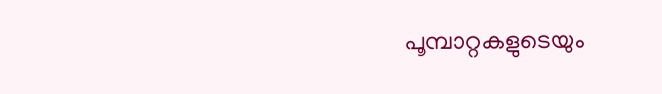പൂമ്പാറ്റകളുടെയും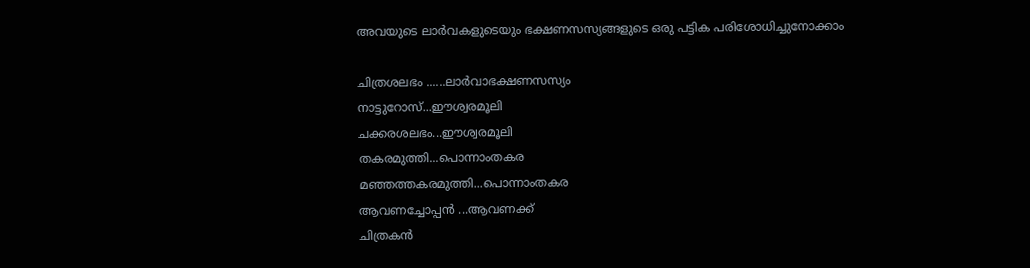അവയുടെ ലാര്‍വകളുടെയും ഭക്ഷണസസ്യങ്ങളുടെ ഒരു പട്ടിക പരിശോധിച്ചുനോക്കാം

ചിത്രശലഭം ......ലാര്‍വാഭക്ഷണസസ്യം
നാട്ടുറോസ്...ഈശ്വരമൂലി
ചക്കരശലഭം...ഈശ്വരമൂലി
തകരമുത്തി...പൊന്നാംതകര
മഞ്ഞത്തകരമുത്തി...പൊന്നാംതകര
ആവണച്ചോപ്പന്‍ ‍...ആവണക്ക്
ചിത്രകന്‍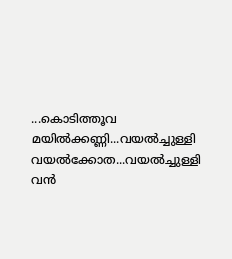...കൊടിത്തൂവ
മയില്‍ക്കണ്ണി...വയല്‍ച്ചുള്ളി
വയല്‍ക്കോത...വയല്‍ച്ചുള്ളി
വന്‍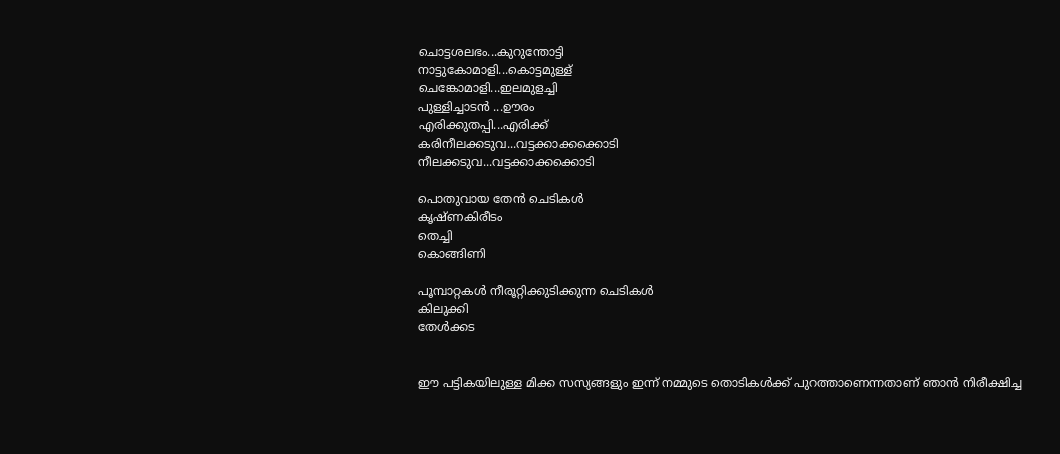ചൊട്ടശലഭം...കുറുന്തോട്ടി
നാട്ടുകോമാളി...കൊട്ടമുള്ള്
ചെങ്കോമാളി...ഇലമുളച്ചി
പുള്ളിച്ചാടന്‍ ‍...ഊരം
എരിക്കുതപ്പി...എരിക്ക്
കരിനീലക്കടുവ...വട്ടക്കാക്കക്കൊടി
നീലക്കടുവ...വട്ടക്കാക്കക്കൊടി

പൊതുവായ തേന്‍ ചെടികള്‍
കൃഷ്ണകിരീടം
തെച്ചി
കൊങ്ങിണി

പൂമ്പാറ്റകള്‍ നീരൂറ്റിക്കുടിക്കുന്ന ചെടികള്‍
കിലുക്കി
തേള്‍ക്കട


ഈ പട്ടികയിലുള്ള മിക്ക സസ്യങ്ങളും ഇന്ന് നമ്മുടെ തൊടികള്‍ക്ക് പുറത്താണെന്നതാണ് ഞാന്‍ നിരീക്ഷിച്ച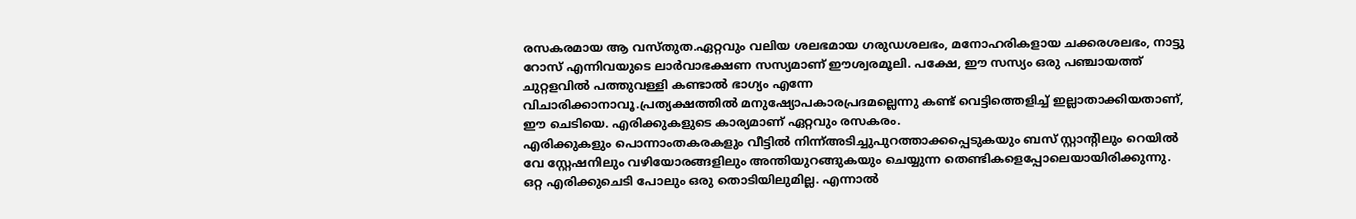രസകരമായ ആ വസ്തുത.ഏറ്റവും വലിയ ശലഭമായ ഗരുഡശലഭം, മനോഹരികളായ ചക്കരശലഭം, നാട്ടു
റോസ് എന്നിവയുടെ ലാര്‍വാഭക്ഷണ സസ്യമാണ് ഈശ്വരമൂലി. പക്ഷേ, ഈ സസ്യം ഒരു പഞ്ചായത്ത് ചുറ്റളവില്‍ പത്തുവള്ളി കണ്ടാല്‍ ഭാഗ്യം എന്നേ വിചാരിക്കാനാവൂ.പ്രത്യക്ഷത്തില്‍ ‍മനുഷ്യോപകാരപ്രദമല്ലെന്നു കണ്ട് വെട്ടിത്തെളിച്ച് ഇല്ലാതാക്കിയതാണ്, ഈ ചെടിയെ. എരിക്കുകളുടെ കാര്യമാണ് ഏറ്റവും രസകരം.
എരിക്കുകളും പൊന്നാംതകരകളും വീട്ടില്‍ നിന്ന്അടിച്ചുപുറത്താക്കപ്പെടുകയും ബസ് സ്റ്റാന്റിലും റെയില്‍ വേ സ്റ്റേഷനിലും വഴിയോരങ്ങളിലും അന്തിയുറങ്ങുകയും ചെയ്യുന്ന തെണ്ടികളെപ്പോലെയായിരിക്കുന്നു.
ഒറ്റ എരിക്കുചെടി പോലും ഒരു തൊടിയിലുമില്ല. എന്നാല്‍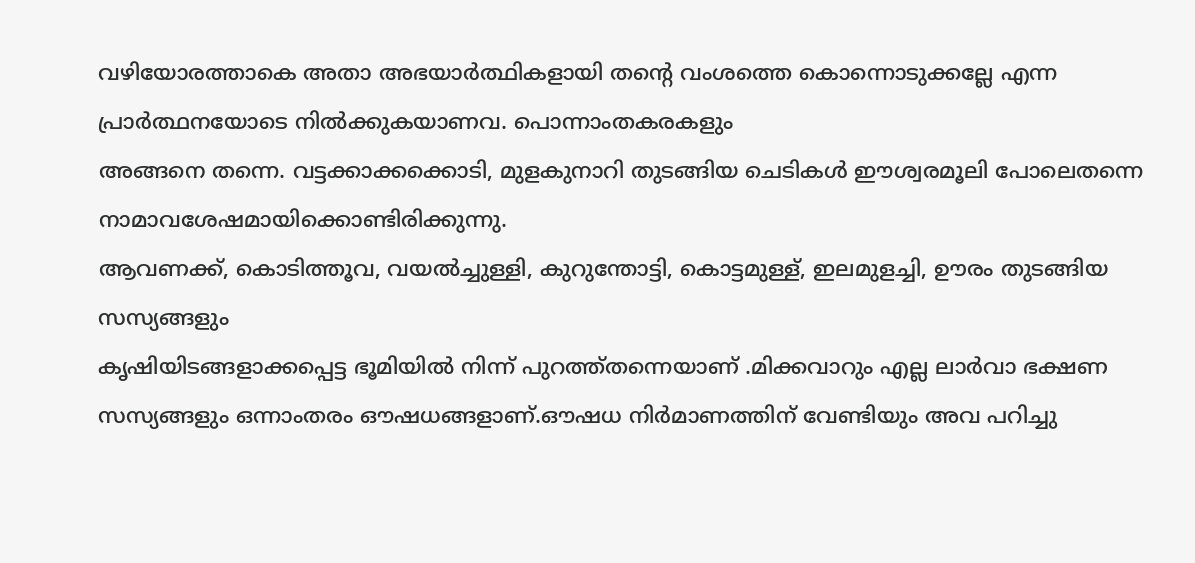വഴിയോരത്താകെ അതാ അഭയാര്‍ത്ഥികളായി തന്റെ വംശത്തെ കൊന്നൊടുക്കല്ലേ എന്ന പ്രാര്‍ത്ഥനയോടെ നില്‍ക്കുകയാണവ. പൊന്നാംതകരകളും
അങ്ങനെ തന്നെ. വട്ടക്കാക്കക്കൊടി, മുളകുനാറി തുടങ്ങിയ ചെടികള്‍ ഈശ്വരമൂലി പോലെതന്നെ നാമാവശേഷമായിക്കൊണ്ടിരിക്കുന്നു.
ആവണക്ക്, കൊടിത്തൂവ, വയല്‍ച്ചുള്ളി, കുറുന്തോട്ടി, കൊട്ടമുള്ള്, ഇലമുളച്ചി, ഊരം തുടങ്ങിയ സസ്യങ്ങളും
കൃഷിയിടങ്ങളാക്കപ്പെട്ട ഭൂമിയില്‍ നിന്ന് പുറത്ത്തന്നെയാണ് .മിക്കവാറും എല്ല ലാര്‍വാ ഭക്ഷണ സസ്യങ്ങളും ഒന്നാംതരം ഔഷധങ്ങളാണ്.ഔഷധ നിര്‍മാണത്തിന് വേണ്ടിയും അവ പറിച്ചു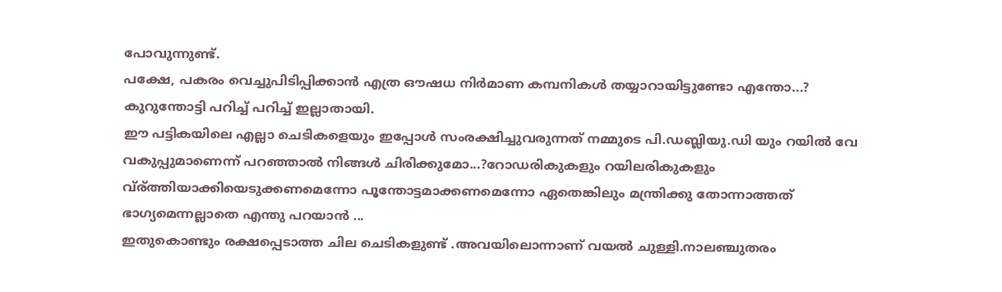പോവുന്നുണ്ട്.
പക്ഷേ, പകരം വെച്ചുപിടിപ്പിക്കാന്‍ എത്ര ഔഷധ നിര്‍മാണ കമ്പനികള്‍ തയ്യാറായിട്ടുണ്ടോ എന്തോ...?
കുറുന്തോട്ടി പറിച്ച് പറിച്ച് ഇല്ലാതായി.
ഈ പട്ടികയിലെ എല്ലാ ചെടികളെയും ഇപ്പോള്‍ സംരക്ഷിച്ചുവരുന്നത് നമ്മുടെ പി.ഡബ്ലിയു.ഡി യും റയില്‍ വേ വകുപ്പുമാണെന്ന് പറഞ്ഞാല്‍ നിങ്ങള്‍ ചിരിക്കുമോ...?റോഡരികുകളും റയിലരികുകളും വ്ര്ത്തിയാക്കിയെടുക്കണമെന്നോ പൂന്തോട്ടമാക്കണമെന്നോ ഏതെങ്കിലും മന്ത്രിക്കു തോന്നാത്തത് ഭാഗ്യമെന്നല്ലാതെ എന്തു പറയാന്‍ ...
ഇതുകൊണ്ടും രക്ഷപ്പെടാത്ത ചില ചെടികളുണ്ട് .അവയിലൊന്നാണ് വയല്‍ ചുള്ളി.നാലഞ്ചുതരം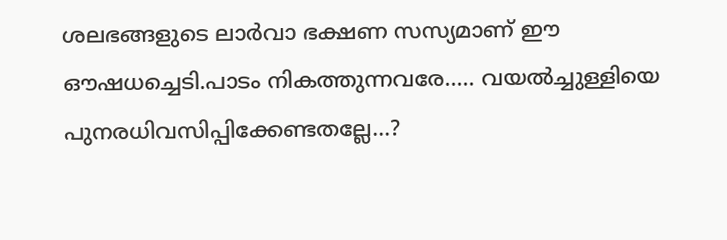ശലഭങ്ങളുടെ ലാര്‍വാ ഭക്ഷണ സസ്യമാണ് ഈ ഔഷധച്ചെടി.പാടം നികത്തുന്നവരേ..... വയല്‍ച്ചുള്ളിയെ പുനരധിവസിപ്പിക്കേണ്ടതല്ലേ...?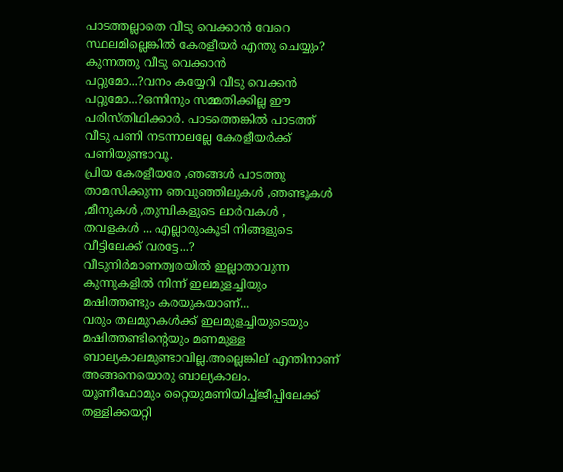പാടത്തല്ലാതെ വീടു വെക്കാന്‍ വേറെ സ്ഥലമില്ലെങ്കില്‍ കേരളീയര്‍ എന്തു ചെയ്യും? കുന്നത്തു വീടു വെക്കാന്‍
പറ്റുമോ...?വനം കയ്യേറി വീടു വെക്കന്‍ പറ്റുമോ...?ഒന്നിനും സമ്മതിക്കില്ല ഈ പരിസ്തിഥിക്കാര്‍. പാടത്തെങ്കില്‍ പാടത്ത് വീടു പണി നടന്നാലല്ലേ കേരളീയര്‍ക്ക് പണിയുണ്ടാവൂ.
പ്രിയ കേരളീയരേ ,ഞങ്ങള്‍ പാടത്തു താമസിക്കുന്ന ഞവുഞ്ഞിലുകള്‍ ,ഞണ്ടൂകള്‍ ,മീനുകള്‍ ,തുമ്പികളുടെ ലാര്‍വകള്‍ , തവളകള്‍ ... എല്ലാരുംകൂടി നിങ്ങളുടെ
വീട്ടിലേക്ക് വരട്ടേ...?
വീടുനിര്‍മാണത്വരയില്‍ ഇല്ലാതാവുന്ന കുന്നുകളില്‍ നിന്ന് ഇലമുളച്ചിയും മഷിത്തണ്ടും കരയുകയാണ്...
വരും തലമുറകള്‍ക്ക് ഇലമുളച്ചിയുടെയും മഷിത്തണ്ടിന്റെയും മണമുള്ള ബാല്യകാലമുണ്ടാവില്ല.അല്ലെങ്കില് ‍എന്തിനാണ് അങ്ങനെയൊരു ബാല്യകാലം.
യൂണീഫോമും റ്റൈയുമണിയിച്ച്ജീപ്പിലേക്ക് തള്ളിക്കയറ്റി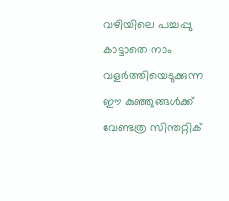വഴിയിലെ പച്ചപ്പു കാട്ടാതെ നാം വളര്‍ത്തിയെടുക്കുന്ന ഈ കുഞ്ഞുങ്ങള്‍ക്ക് വേണ്ടത്ര സിന്തറ്റിക്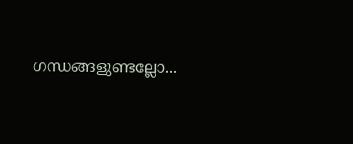ഗന്ധങ്ങളുണ്ടല്ലോ...